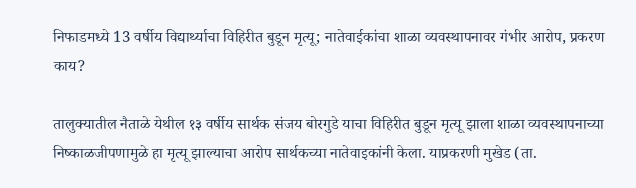निफाडमध्ये 13 वर्षीय विद्यार्थ्याचा विहिरीत बुडून मृत्यू; नातेवाईकांचा शाळा व्यवस्थापनावर गंभीर आरोप, प्रकरण काय?

तालुक्यातील नैताळे येथील १३ वर्षीय सार्थक संजय बोरगुडे याचा विहिरीत बुडून मृत्यू झाला शाळा व्यवस्थापनाच्या निष्काळजीपणामुळे हा मृत्यू झाल्याचा आरोप सार्थकच्या नातेवाइकांनी केला. याप्रकरणी मुखेड (ता.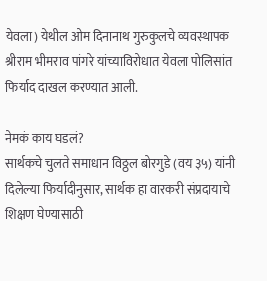येवला) येथील ओम दिनानाथ गुरुकुलचे व्यवस्थापक श्रीराम भीमराव पांगरे यांच्याविरोधात येवला पोलिसांत फिर्याद दाखल करण्यात आली.

नेमकं काय घडलं?
सार्थकचे चुलते समाधान विठ्ठल बोरगुडे (वय ३५) यांनी दिलेल्या फिर्यादीनुसार, सार्थक हा वारकरी संप्रदायाचे शिक्षण घेण्यासाठी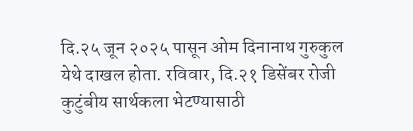दि.२५ जून २०२५ पासून ओम दिनानाथ गुरुकुल येथे दाखल होता. रविवार, दि.२१ डिसेंबर रोजी कुटुंबीय सार्थकला भेटण्यासाठी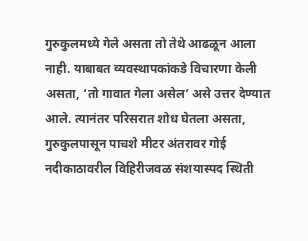गुरुकुलमध्ये गेले असता तो तेथे आढळून आला नाही. याबाबत व्यवस्थापकांकडे विचारणा केली असता, ‘तो गावात गेला असेल’ असे उत्तर देण्यात आले. त्यानंतर परिसरात शोध घेतला असता, गुरुकुलपासून पाचशे मीटर अंतरावर गोई नदीकाठावरील विहिरीजवळ संशयास्पद स्थिती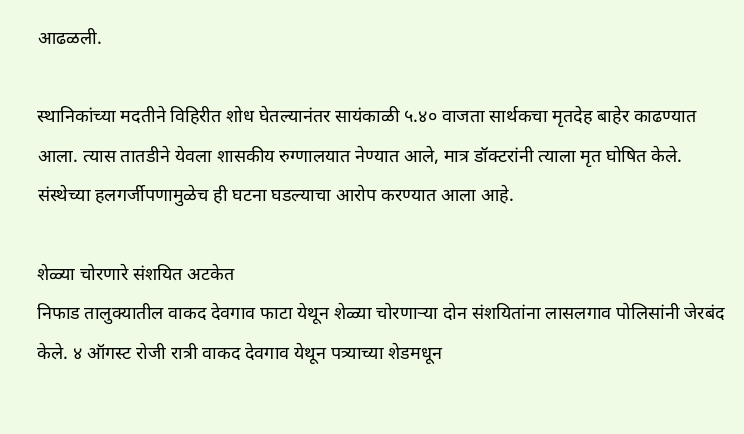आढळली.

स्थानिकांच्या मदतीने विहिरीत शोध घेतल्यानंतर सायंकाळी ५.४० वाजता सार्थकचा मृतदेह बाहेर काढण्यात आला. त्यास तातडीने येवला शासकीय रुग्णालयात नेण्यात आले, मात्र डॉक्टरांनी त्याला मृत घोषित केले. संस्थेच्या हलगर्जीपणामुळेच ही घटना घडल्याचा आरोप करण्यात आला आहे.

शेळ्या चोरणारे संशयित अटकेत
निफाड तालुक्यातील वाकद देवगाव फाटा येथून शेळ्या चोरणाऱ्या दोन संशयितांना लासलगाव पोलिसांनी जेरबंद केले. ४ ऑगस्ट रोजी रात्री वाकद देवगाव येथून पत्र्याच्या शेडमधून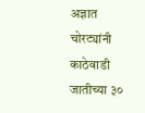अज्ञात चोरट्यांनी काठेवाडी जातीच्या ३०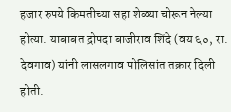हजार रुपये किमतीच्या सहा शेळ्या चोरून नेल्या होत्या. याबाबत द्रोपदा बाजीराव शिंदे (वय ६०, रा. देवगाव) यांनी लासलगाव पोलिसांत तक्रार दिली होती.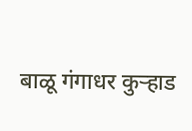बाळू गंगाधर कुऱ्हाड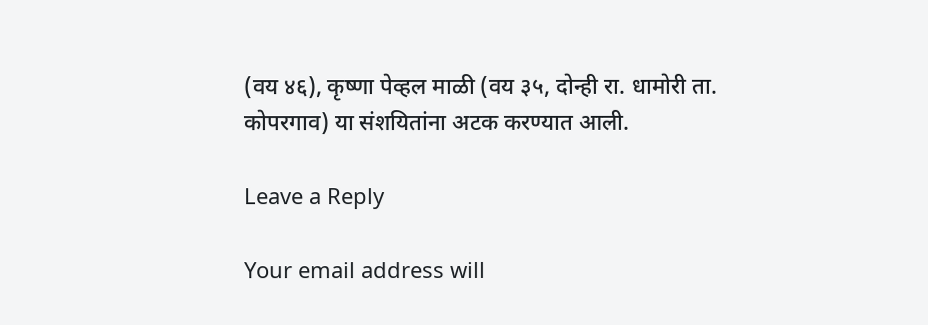(वय ४६), कृष्णा पेव्हल माळी (वय ३५, दोन्ही रा. धामोरी ता. कोपरगाव) या संशयितांना अटक करण्यात आली.

Leave a Reply

Your email address will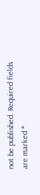not be published. Required fields are marked *